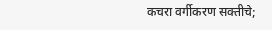कचरा वर्गीकरण सक्तीचे;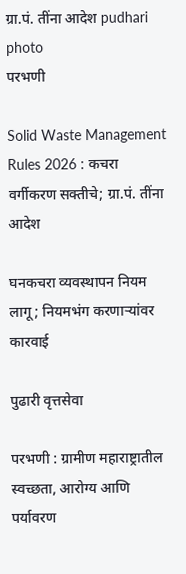ग्रा.पं. तींना आदेश pudhari photo
परभणी

Solid Waste Management Rules 2026 : कचरा वर्गीकरण सक्तीचे; ग्रा.पं. तींना आदेश

घनकचरा व्यवस्थापन नियम लागू; नियमभंग करणाऱ्यांवर कारवाई

पुढारी वृत्तसेवा

परभणी : ग्रामीण महाराष्ट्रातील स्वच्छता, आरोग्य आणि पर्यावरण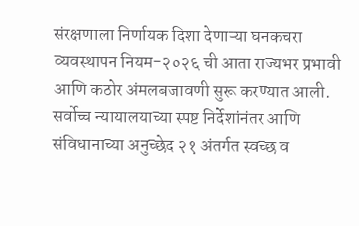संरक्षणाला निर्णायक दिशा देणाऱ्या घनकचरा व्यवस्थापन नियम-२०२६ ची आता राज्यभर प्रभावी आणि कठोर अंमलबजावणी सुरू करण्यात आली. सर्वोच्च न्यायालयाच्या स्पष्ट निर्देशांनंतर आणि संविधानाच्या अनुच्छेद २१ अंतर्गत स्वच्छ व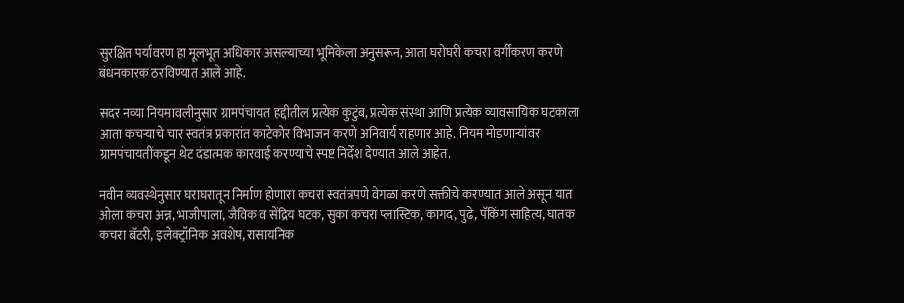सुरक्षित पर्यावरण हा मूलभूत अधिकार असल्याच्या भूमिकेला अनुसरून, आता घरोघरी कचरा वर्गीकरण करणे बंधनकारक ठरविण्यात आले आहे.

सदर नव्या नियमावलीनुसार ग्रामपंचायत हद्दीतील प्रत्येक कुटुंब, प्रत्येक संस्था आणि प्रत्येक व्यावसायिक घटकाला आता कचऱ्याचे चार स्वतंत्र प्रकारांत काटेकोर विभाजन करणे अनिवार्य राहणार आहे. नियम मोडणाऱ्यांवर ग्रामपंचायतींकडून थेट दंडात्मक कारवाई करण्याचे स्पष्ट निर्देश देण्यात आले आहेत.

नवीन व्यवस्थेनुसार घराघरातून निर्माण होणारा कचरा स्वतंत्रपणे वेगळा करणे सक्तीचे करण्यात आले असून यात ओला कचरा अन्न, भाजीपाला, जैविक व सेंद्रिय घटक, सुका कचरा प्लास्टिक, कागद, पुढे, पॅकिंग साहित्य, घातक कचरा बॅटरी, इलेक्ट्रॉनिक अवशेष, रासायनिक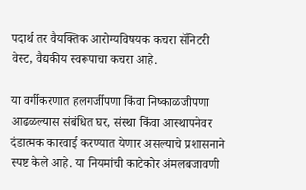पदार्थ तर वैयक्तिक आरोग्यविषयक कचरा सॅनिटरी वेस्ट, वैद्यकीय स्वरूपाचा कचरा आहे.

या वर्गीकरणात हलगर्जीपणा किंवा निष्काळजीपणा आढळल्यास संबंधित घर, संस्था किंवा आस्थापनेवर दंडात्मक कारवाई करण्यात येणार असल्याचे प्रशासनाने स्पष्ट केले आहे. या नियमांची काटेकोर अंमलबजावणी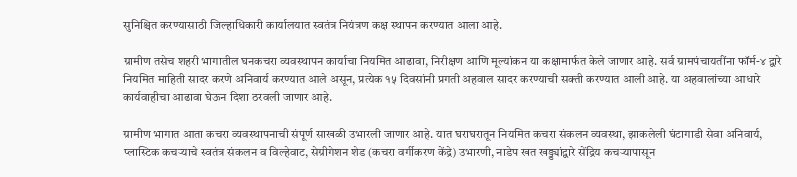सुनिश्चित करण्यासाठी जिल्हाधिकारी कार्यालयात स्वतंत्र नियंत्रण कक्ष स्थापन करण्यात आला आहे.

ग्रामीण तसेच शहरी भागातील घनकचरा व्यवस्थापन कार्याचा नियमित आढावा, निरीक्षण आणि मूल्यांकन या कक्षामार्फत केले जाणार आहे. सर्व ग्रामपंचायतींना फॉर्म-४ द्वारे नियमित माहिती सादर करणे अनिवार्य करण्यात आले असून, प्रत्येक १५ दिवसांनी प्रगती अहवाल सादर करण्याची सक्ती करण्यात आली आहे. या अहवालांच्या आधारे कार्यवाहीचा आढावा घेऊन दिशा ठरवली जाणार आहे.

ग्रामीण भागात आता कचरा व्यवस्थापनाची संपूर्ण साखळी उभारली जाणार आहे. यात घराघरातून नियमित कचरा संकलन व्यवस्था, झाकलेली घंटागाडी सेवा अनिवार्य, प्लास्टिक कचऱ्याचे स्वतंत्र संकलन व विल्हेवाट, सेग्रीगेशन शेड (कचरा वर्गीकरण केंद्रे) उभारणी, नाडेप खत खड्ड्यांद्वारे सेंद्रिय कचऱ्यापासून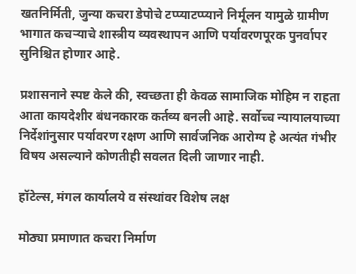खतनिर्मिती, जुन्या कचरा डेपोचे टप्प्याटप्प्याने निर्मूलन यामुळे ग्रामीण भागात कचऱ्याचे शास्त्रीय व्यवस्थापन आणि पर्यावरणपूरक पुनर्वापर सुनिश्चित होणार आहे.

प्रशासनाने स्पष्ट केले की, स्वच्छता ही केवळ सामाजिक मोहिम न राहता आता कायदेशीर बंधनकारक कर्तव्य बनली आहे. सर्वोच्च न्यायालयाच्या निर्देशांनुसार पर्यावरण रक्षण आणि सार्वजनिक आरोग्य हे अत्यंत गंभीर विषय असल्याने कोणतीही सवलत दिली जाणार नाही.

हॉटेल्स, मंगल कार्यालये व संस्थांवर विशेष लक्ष

मोठ्या प्रमाणात कचरा निर्माण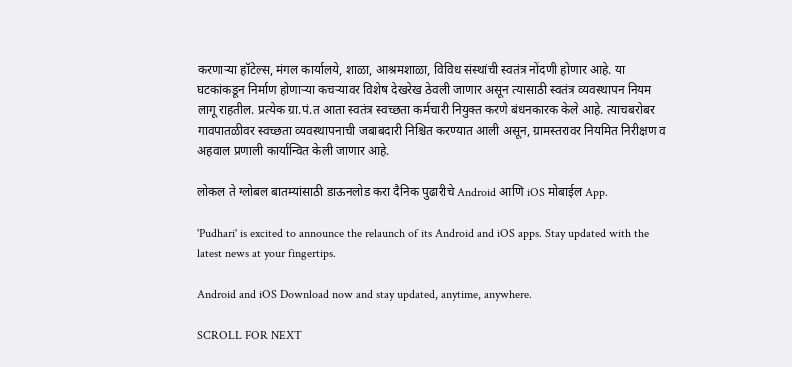करणाऱ्या हॉटेल्स, मंगल कार्यालये, शाळा, आश्रमशाळा, विविध संस्थांची स्वतंत्र नोंदणी होणार आहे. या घटकांकडून निर्माण होणाऱ्या कचऱ्यावर विशेष देखरेख ठेवली जाणार असून त्यासाठी स्वतंत्र व्यवस्थापन नियम लागू राहतील. प्रत्येक ग्रा.पं.त आता स्वतंत्र स्वच्छता कर्मचारी नियुक्त करणे बंधनकारक केले आहे. त्याचबरोबर गावपातळीवर स्वच्छता व्यवस्थापनाची जबाबदारी निश्चित करण्यात आली असून, ग्रामस्तरावर नियमित निरीक्षण व अहवाल प्रणाली कार्यान्वित केली जाणार आहे.

लोकल ते ग्लोबल बातम्यांसाठी डाऊनलोड करा दैनिक पुढारीचे Android आणि iOS मोबाईल App.

'Pudhari' is excited to announce the relaunch of its Android and iOS apps. Stay updated with the latest news at your fingertips.

Android and iOS Download now and stay updated, anytime, anywhere.

SCROLL FOR NEXT